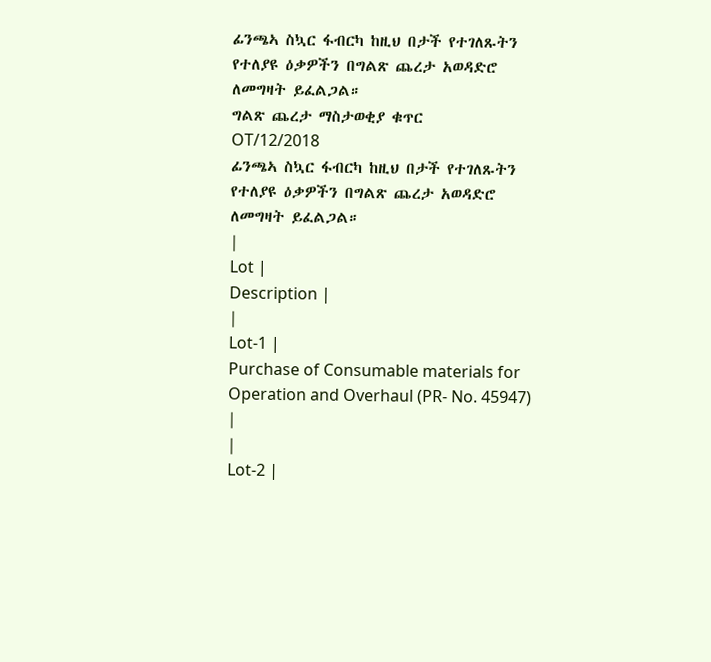ፊንጫኣ ስኳር ፋብርካ ከዚህ በታች የተገለጹትን የተለያዩ ዕቃዎችን በግልጽ ጨረታ አወዳድሮ ለመግዛት ይፈልጋል።
ግልጽ ጨረታ ማስታወቂያ ቁጥር
OT/12/2018
ፊንጫኣ ስኳር ፋብርካ ከዚህ በታች የተገለጹትን የተለያዩ ዕቃዎችን በግልጽ ጨረታ አወዳድሮ ለመግዛት ይፈልጋል።
|
Lot |
Description |
|
Lot-1 |
Purchase of Consumable materials for Operation and Overhaul (PR- No. 45947) |
|
Lot-2 |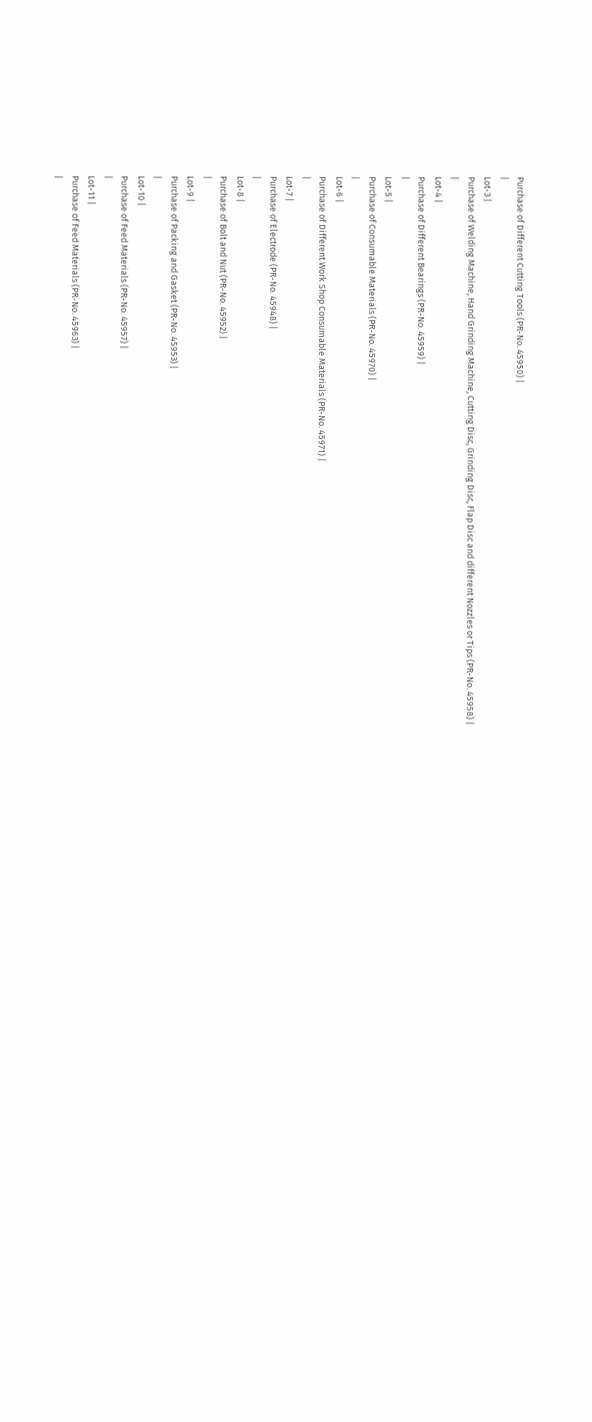Purchase of Different Cutting Tools (PR-No. 45950) |
|
Lot-3 |
Purchase of Welding Machine, Hand Grinding Machine, Cutting Disc, Grinding Disc, Flap Disc and different Nozzles or Tips (PR-No. 45958) |
|
Lot-4 |
Purchase of Different Bearings (PR-No. 45959) |
|
Lot-5 |
Purchase of Consumable Materials (PR-No. 45970) |
|
Lot-6 |
Purchase of Different Work Shop Consumable Materials (PR-No. 45971) |
|
Lot-7 |
Purchase of Electrode (PR-No. 45948) |
|
Lot-8 |
Purchase of Bolt and Nut (PR-No. 45952) |
|
Lot-9 |
Purchase of Packing and Gasket (PR-No. 45953) |
|
Lot-10 |
Purchase of Feed Materials (PR-No. 45957) |
|
Lot-11 |
Purchase of Feed Materials (PR-No. 45963) |
|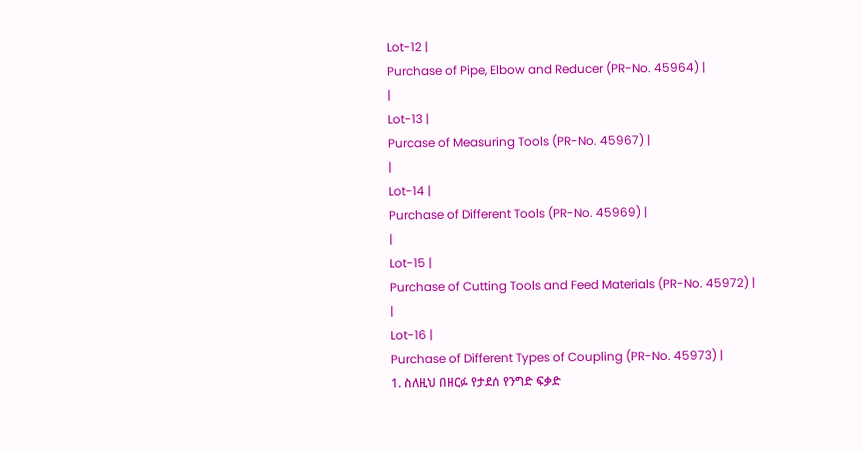Lot-12 |
Purchase of Pipe, Elbow and Reducer (PR-No. 45964) |
|
Lot-13 |
Purcase of Measuring Tools (PR-No. 45967) |
|
Lot-14 |
Purchase of Different Tools (PR-No. 45969) |
|
Lot-15 |
Purchase of Cutting Tools and Feed Materials (PR-No. 45972) |
|
Lot-16 |
Purchase of Different Types of Coupling (PR-No. 45973) |
1. ስለዚህ በዘርፉ የታደሰ የንግድ ፍቃድ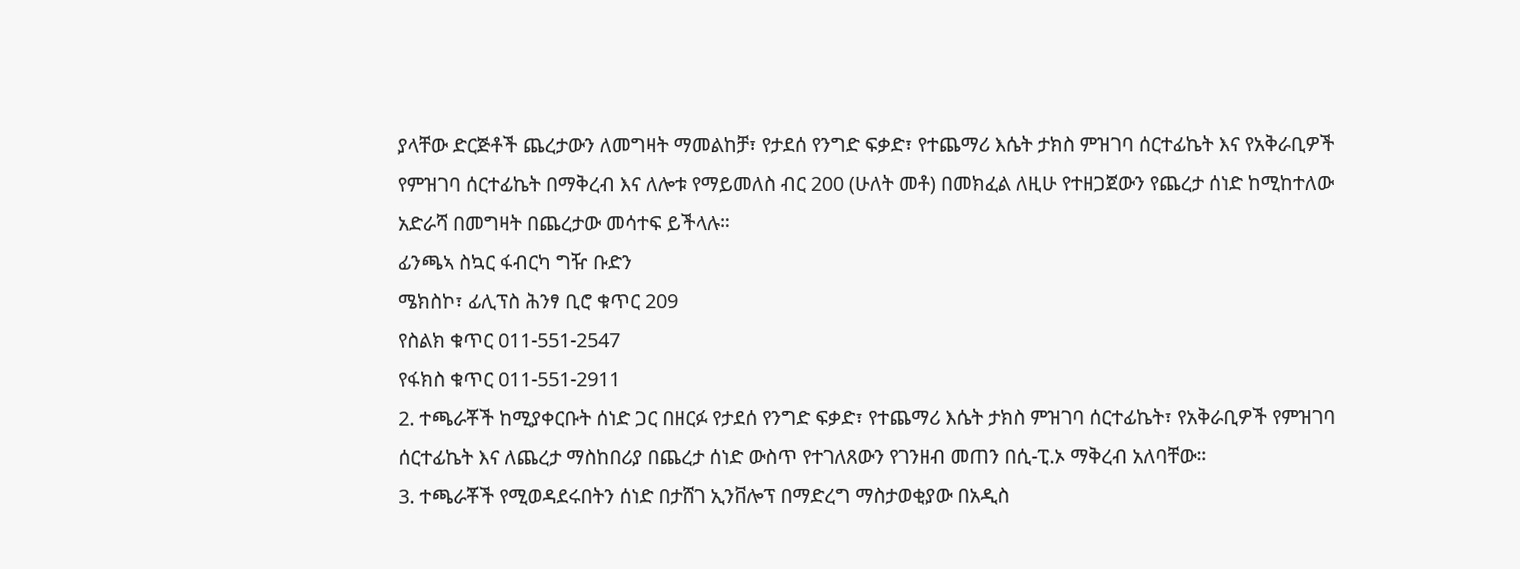ያላቸው ድርጅቶች ጨረታውን ለመግዛት ማመልከቻ፣ የታደሰ የንግድ ፍቃድ፣ የተጨማሪ እሴት ታክስ ምዝገባ ሰርተፊኬት እና የአቅራቢዎች የምዝገባ ሰርተፊኬት በማቅረብ እና ለሎቱ የማይመለስ ብር 200 (ሁለት መቶ) በመክፈል ለዚሁ የተዘጋጀውን የጨረታ ሰነድ ከሚከተለው አድራሻ በመግዛት በጨረታው መሳተፍ ይችላሉ።
ፊንጫኣ ስኳር ፋብርካ ግዥ ቡድን
ሜክስኮ፣ ፊሊፕስ ሕንፃ ቢሮ ቁጥር 209
የስልክ ቁጥር 011-551-2547
የፋክስ ቁጥር 011-551-2911
2. ተጫራቾች ከሚያቀርቡት ሰነድ ጋር በዘርፉ የታደሰ የንግድ ፍቃድ፣ የተጨማሪ እሴት ታክስ ምዝገባ ሰርተፊኬት፣ የአቅራቢዎች የምዝገባ ሰርተፊኬት እና ለጨረታ ማስከበሪያ በጨረታ ሰነድ ውስጥ የተገለጸውን የገንዘብ መጠን በሲ-ፒ.ኦ ማቅረብ አለባቸው።
3. ተጫራቾች የሚወዳደሩበትን ሰነድ በታሸገ ኢንቨሎፕ በማድረግ ማስታወቂያው በአዲስ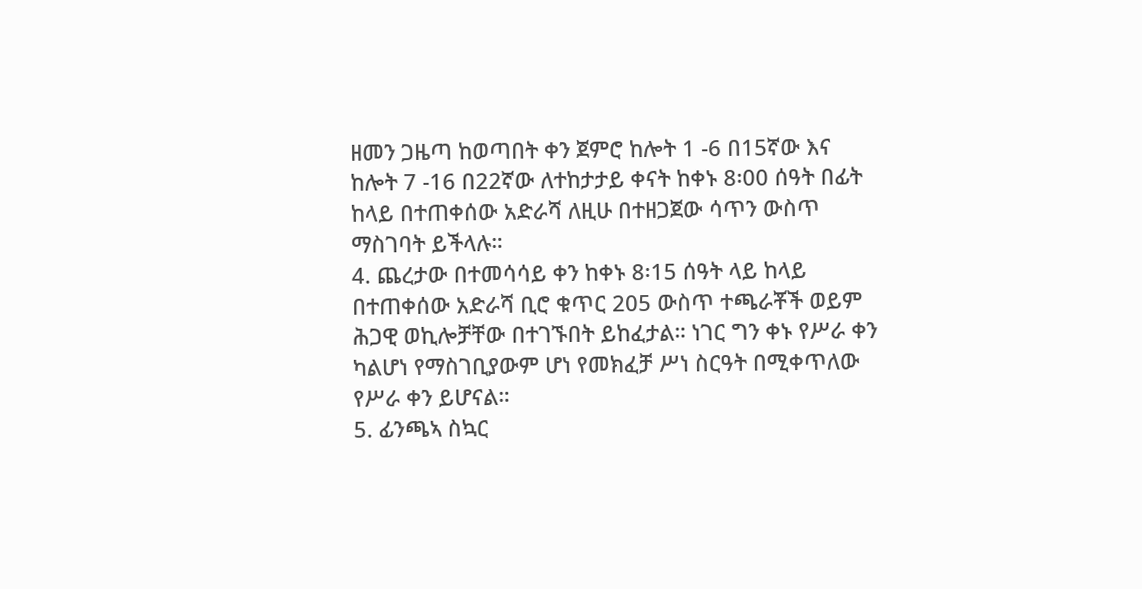ዘመን ጋዜጣ ከወጣበት ቀን ጀምሮ ከሎት 1 -6 በ15ኛው እና ከሎት 7 -16 በ22ኛው ለተከታታይ ቀናት ከቀኑ 8፡00 ሰዓት በፊት ከላይ በተጠቀሰው አድራሻ ለዚሁ በተዘጋጀው ሳጥን ውስጥ ማስገባት ይችላሉ።
4. ጨረታው በተመሳሳይ ቀን ከቀኑ 8፡15 ሰዓት ላይ ከላይ በተጠቀሰው አድራሻ ቢሮ ቁጥር 205 ውስጥ ተጫራቾች ወይም ሕጋዊ ወኪሎቻቸው በተገኙበት ይከፈታል። ነገር ግን ቀኑ የሥራ ቀን ካልሆነ የማስገቢያውም ሆነ የመክፈቻ ሥነ ስርዓት በሚቀጥለው የሥራ ቀን ይሆናል።
5. ፊንጫኣ ስኳር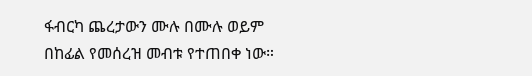ፋብርካ ጨረታውን ሙሉ በሙሉ ወይም በከፊል የመሰረዝ መብቱ የተጠበቀ ነው።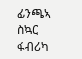ፊንጫኣ ስኳር ፋብሪካ